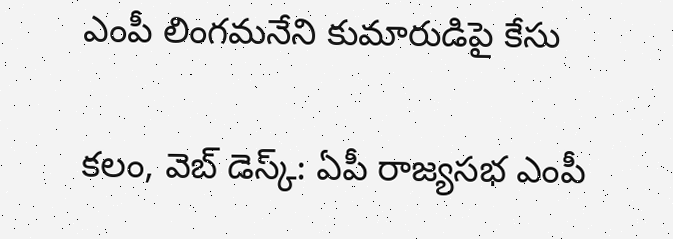ఎంపీ లింగమనేని కుమారుడిపై కేసు

కలం, వెబ్ డెస్క్: ఏపీ రాజ్యసభ ఎంపీ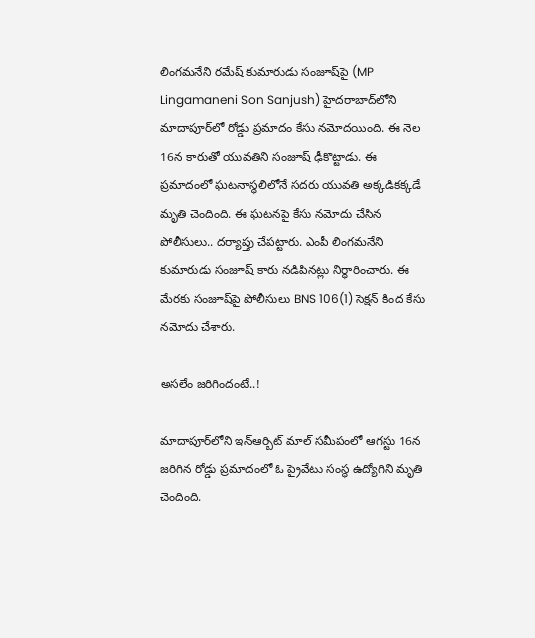లింగమనేని రమేష్ కుమారుడు సంజూష్‌పై (MP Lingamaneni Son Sanjush) హైదరాబాద్‌లోని మాదాపూర్‌లో రోడ్డు ప్రమాదం కేసు నమోదయింది. ఈ నెల 16న కారుతో యువతిని సంజూష్ ఢీకొట్టాడు. ఈ ప్రమాదంలో ఘటనాస్థలిలోనే సదరు యువతి అక్కడికక్కడే మృతి చెందింది. ఈ ఘటనపై కేసు నమోదు చేసిన పోలీసులు.. దర్యాప్తు చేపట్టారు. ఎంపీ లింగమనేని కుమారుడు సంజూష్ కారు నడిపినట్లు నిర్ధారించారు. ఈ మేరకు సంజూష్‌పై పోలీసులు BNS 106(1) సెక్షన్ కింద కేసు నమోదు చేశారు.

అసలేం జరిగిందంటే..!

మాదాపూర్‌లోని ఇన్‌ఆర్బిట్ మాల్‌ సమీపంలో ఆగస్టు 16న జరిగిన రోడ్డు ప్రమాదంలో ఓ ప్రైవేటు సంస్థ ఉద్యోగిని మృతి చెందింది.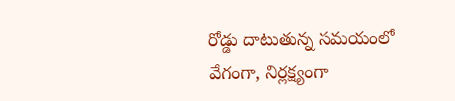రోడ్డు దాటుతున్న సమయంలో వేగంగా, నిర్లక్ష్యంగా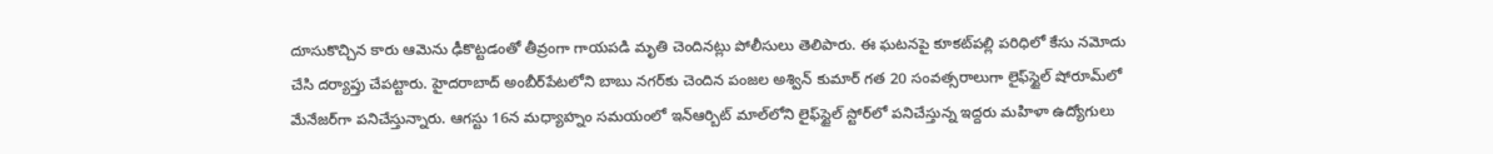దూసుకొచ్చిన కారు ఆమెను ఢీకొట్టడంతో తీవ్రంగా గాయపడి మృతి చెందినట్లు పోలీసులు తెలిపారు. ఈ ఘటనపై కూకట్‌పల్లి పరిధిలో కేసు నమోదు చేసి దర్యాప్తు చేపట్టారు. హైదరాబాద్ అంబీర్‌పేటలోని బాబు నగర్‌కు చెందిన పంజల అశ్విన్ కుమార్ గత 20 సంవత్సరాలుగా లైఫ్‌స్టైల్ షోరూమ్‌లో మేనేజర్‌గా పనిచేస్తున్నారు. ఆగస్టు 16న మధ్యాహ్నం సమయంలో ఇన్‌ఆర్బిట్ మాల్‌లోని లైఫ్‌స్టైల్ స్టోర్‌లో పనిచేస్తున్న ఇద్దరు మహిళా ఉద్యోగులు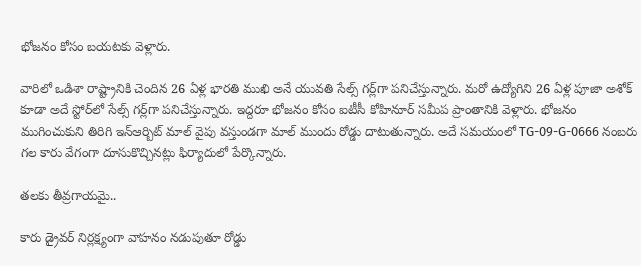భోజనం కోసం బయటకు వెళ్లారు.

వారిలో ఒడిశా రాష్ట్రానికి చెందిన 26 ఏళ్ల భారతి ముఖి అనే యువతి సేల్స్ గర్ల్‌గా పనిచేస్తున్నారు. మరో ఉద్యోగిని 26 ఏళ్ల పూజా అశోక్ కూడా అదే స్టోర్‌లో సేల్స్ గర్ల్‌గా పనిచేస్తున్నారు. ఇద్దరూ భోజనం కోసం ఐటీసీ కోహినూర్ సమీప ప్రాంతానికి వెళ్లారు. భోజనం ముగించుకుని తిరిగి ఇన్‌ఆర్బిట్ మాల్ వైపు వస్తుండగా మాల్‌ ముందు రోడ్డు దాటుతున్నారు. అదే సమయంలో TG-09-G-0666 నంబరు గల కారు వేగంగా దూసుకొచ్చినట్లు ఫిర్యాదులో పేర్కొన్నారు.

తలకు తీవ్రగాయమై..

కారు డ్రైవర్ నిర్లక్ష్యంగా వాహనం నడుపుతూ రోడ్డు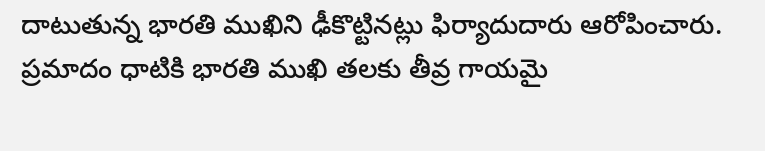దాటుతున్న భారతి ముఖిని ఢీకొట్టినట్లు ఫిర్యాదుదారు ఆరోపించారు. ప్రమాదం ధాటికి భారతి ముఖి తలకు తీవ్ర గాయమై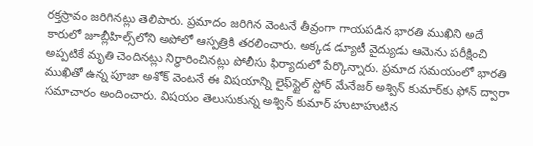రక్తస్రావం జరిగినట్లు తెలిపారు. ప్రమాదం జరిగిన వెంటనే తీవ్రంగా గాయపడిన భారతి ముఖిని అదే కారులో జూబ్లీహిల్స్‌లోని అపోలో ఆస్పత్రికి తరలించారు. అక్కడ డ్యూటీ వైద్యుడు ఆమెను పరీక్షించి అప్పటికే మృతి చెందినట్లు నిర్ధారించినట్లు పోలీసు ఫిర్యాదులో పేర్కొన్నారు. ప్రమాద సమయంలో భారతి ముఖితో ఉన్న పూజా అశోక్ వెంటనే ఈ విషయాన్ని లైఫ్‌స్టైల్ స్టోర్ మేనేజర్ అశ్విన్ కుమార్‌కు ఫోన్ ద్వారా సమాచారం అందించారు. విషయం తెలుసుకున్న అశ్విన్ కుమార్ హుటాహుటిన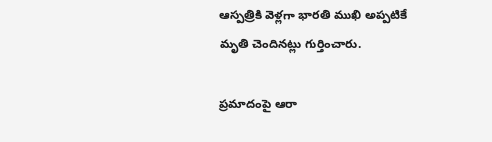ఆస్పత్రికి వెళ్లగా భారతి ముఖి అప్పటికే మృతి చెందినట్లు గుర్తించారు.

ప్రమాదంపై ఆరా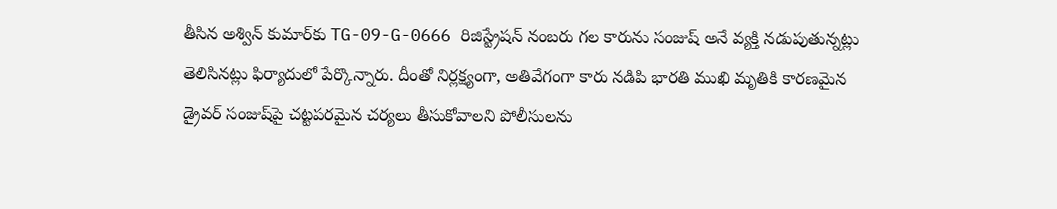తీసిన అశ్విన్ కుమార్‌కు TG-09-G-0666 రిజిస్ట్రేషన్ నంబరు గల కారును సంజుష్ అనే వ్యక్తి నడుపుతున్నట్లు తెలిసినట్లు ఫిర్యాదులో పేర్కొన్నారు. దీంతో నిర్లక్ష్యంగా, అతివేగంగా కారు నడిపి భారతి ముఖి మృతికి కారణమైన డ్రైవర్ సంజుష్‌పై చట్టపరమైన చర్యలు తీసుకోవాలని పోలీసులను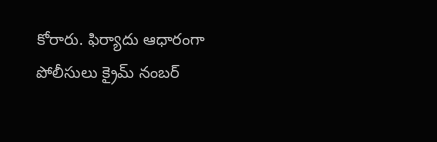కోరారు. ఫిర్యాదు ఆధారంగా పోలీసులు క్రైమ్ నంబర్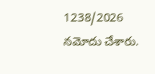1238/2026 నమోదు చేశారు.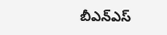బీఎన్‌ఎస్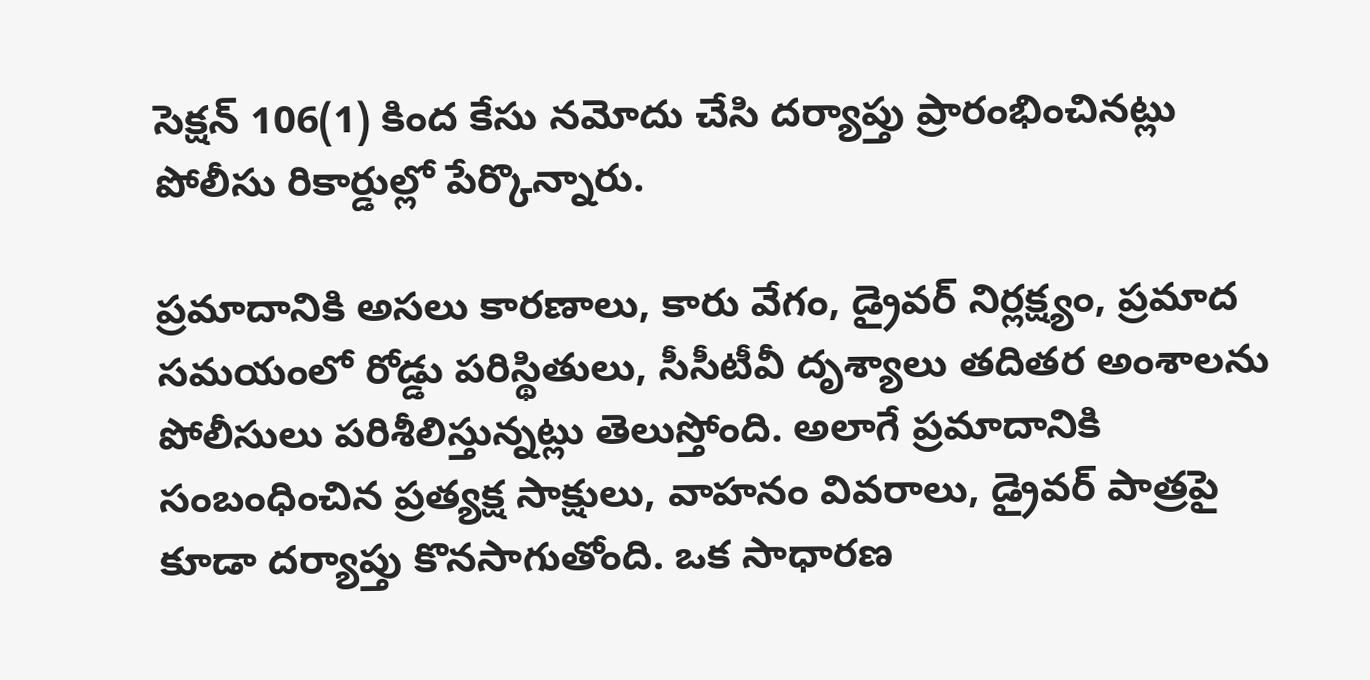సెక్షన్ 106(1) కింద కేసు నమోదు చేసి దర్యాప్తు ప్రారంభించినట్లు పోలీసు రికార్డుల్లో పేర్కొన్నారు.

ప్రమాదానికి అసలు కారణాలు, కారు వేగం, డ్రైవర్ నిర్లక్ష్యం, ప్రమాద సమయంలో రోడ్డు పరిస్థితులు, సీసీటీవీ దృశ్యాలు తదితర అంశాలను పోలీసులు పరిశీలిస్తున్నట్లు తెలుస్తోంది. అలాగే ప్రమాదానికి సంబంధించిన ప్రత్యక్ష సాక్షులు, వాహనం వివరాలు, డ్రైవర్ పాత్రపై కూడా దర్యాప్తు కొనసాగుతోంది. ఒక సాధారణ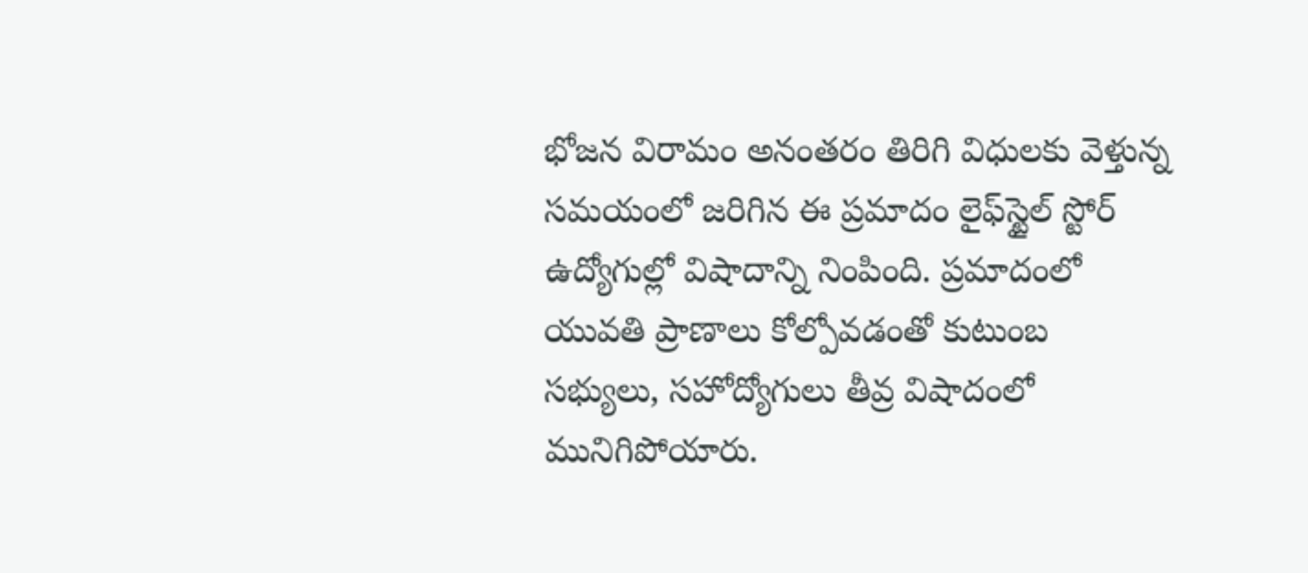భోజన విరామం అనంతరం తిరిగి విధులకు వెళ్తున్న సమయంలో జరిగిన ఈ ప్రమాదం లైఫ్‌స్టైల్ స్టోర్ ఉద్యోగుల్లో విషాదాన్ని నింపింది. ప్రమాదంలో యువతి ప్రాణాలు కోల్పోవడంతో కుటుంబ సభ్యులు, సహోద్యోగులు తీవ్ర విషాదంలో మునిగిపోయారు.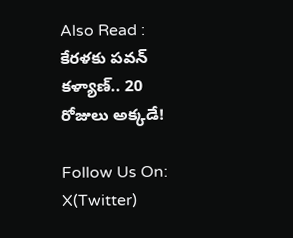Also Read : కేరళకు పవన్ కళ్యాణ్.. 20 రోజులు అక్కడే!

Follow Us On: X(Twitter)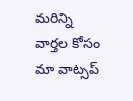మ‌రిన్ని వార్త‌ల కోసం మా వాట్స‌ప్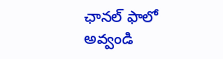ఛాన‌ల్ ఫాలో అవ్వండి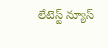లేటెస్ట్ న్యూస్‌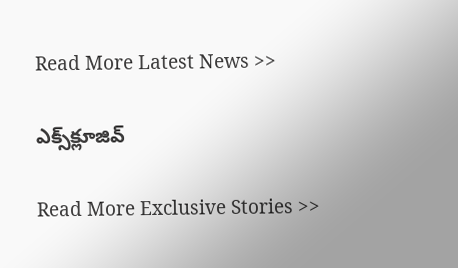Read More Latest News >>

ఎక్స్‌క్లూజివ్‌

Read More Exclusive Stories >>